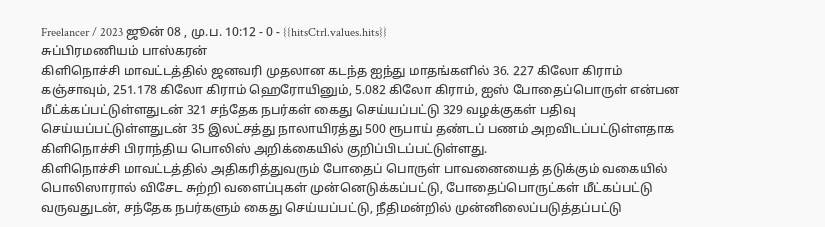Freelancer / 2023 ஜூன் 08 , மு.ப. 10:12 - 0 - {{hitsCtrl.values.hits}}
சுப்பிரமணியம் பாஸ்கரன்
கிளிநொச்சி மாவட்டத்தில் ஜனவரி முதலான கடந்த ஐந்து மாதங்களில் 36. 227 கிலோ கிராம் கஞ்சாவும், 251.178 கிலோ கிராம் ஹெரோயினும், 5.082 கிலோ கிராம், ஐஸ் போதைப்பொருள் என்பன மீட்க்கப்பட்டுள்ளதுடன் 321 சந்தேக நபர்கள் கைது செய்யப்பட்டு 329 வழக்குகள் பதிவு செய்யப்பட்டுள்ளதுடன் 35 இலட்சத்து நாலாயிரத்து 500 ரூபாய் தண்டப் பணம் அறவிடப்பட்டுள்ளதாக கிளிநொச்சி பிராந்திய பொலிஸ் அறிக்கையில் குறிப்பிடப்பட்டுள்ளது.
கிளிநொச்சி மாவட்டத்தில் அதிகரித்துவரும் போதைப் பொருள் பாவனையைத் தடுக்கும் வகையில் பொலிஸாரால் விசேட சுற்றி வளைப்புகள் முன்னெடுக்கப்பட்டு, போதைப்பொருட்கள் மீட்கப்பட்டு வருவதுடன், சந்தேக நபர்களும் கைது செய்யப்பட்டு, நீதிமன்றில் முன்னிலைப்படுத்தப்பட்டு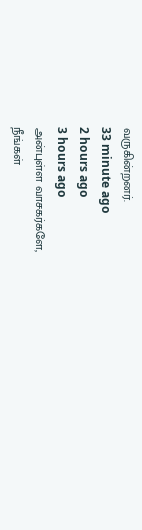வருகின்றனர்.
33 minute ago
2 hours ago
3 hours ago
அன்புள்ள வாசகர்களே,
நீங்கள்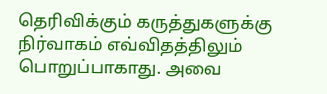தெரிவிக்கும் கருத்துகளுக்கு நிர்வாகம் எவ்விதத்திலும் பொறுப்பாகாது. அவை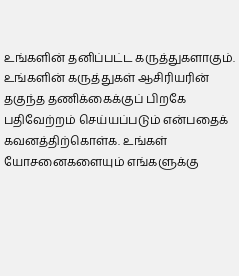உங்களின் தனிப்பட்ட கருத்துகளாகும். உங்களின் கருத்துகள் ஆசிரியரின் தகுந்த தணிக்கைக்குப் பிறகே பதிவேற்றம் செய்யப்படும் என்பதைக் கவனத்திற்கொள்க. உங்கள் யோசனைகளையும் எங்களுக்கு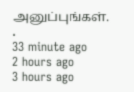அனுப்புங்கள். .
33 minute ago
2 hours ago
3 hours ago